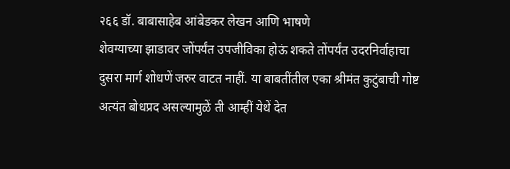२६६ डॉ. बाबासाहेब आंबेडकर लेखन आणि भाषणे
शेवग्याच्या झाडावर जोंपर्यंत उपजीविका होऊं शकते तोंपर्यंत उदरनिर्वाहाचा दुसरा मार्ग शोधणें जरुर वाटत नाहीं. या बाबतींतील एका श्रीमंत कुटुंबाची गोष्ट अत्यंत बोधप्रद असल्यामुळें ती आम्हीं येथें देत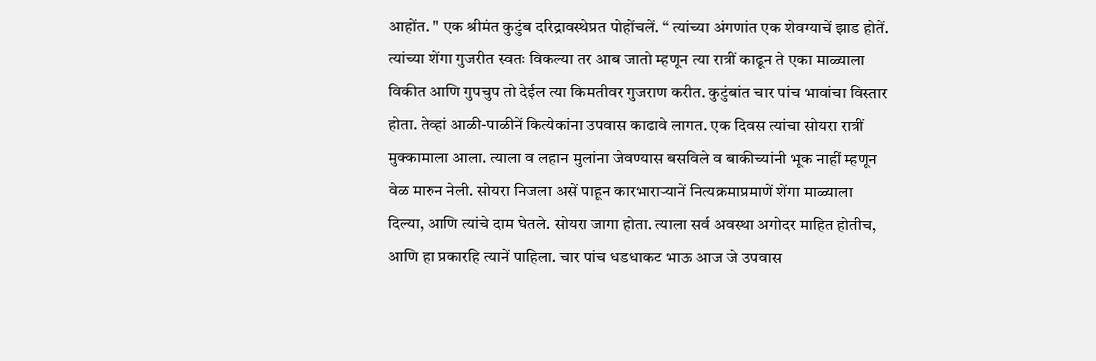आहोंत. " एक श्रीमंत कुटुंब दरिद्रावस्थेप्रत पोहोंचलें. “ त्यांच्या अंगणांत एक शेवग्याचें झाड होतें. त्यांच्या शेंगा गुजरीत स्वतः विकल्या तर आब जातो म्हणून त्या रात्रीं काढून ते एका माळ्याला विकीत आणि गुपचुप तो देईल त्या किमतीवर गुजराण करीत. कुटुंबांत चार पांच भावांचा विस्तार होता. तेव्हां आळी-पाळीनें कित्येकांना उपवास काढावे लागत. एक दिवस त्यांचा सोयरा रात्रीं मुक्कामाला आला. त्याला व लहान मुलांना जेवण्यास बसविले व बाकीच्यांनी भूक नाहीं म्हणून वेळ मारुन नेली. सोयरा निजला असें पाहून कारभाराऱ्यानें नित्यक्रमाप्रमाणें शेंगा माळ्याला दिल्या, आणि त्यांचे दाम घेतले. सोयरा जागा होता. त्याला सर्व अवस्था अगोदर माहित होतीच, आणि हा प्रकारहि त्यानें पाहिला. चार पांच धडधाकट भाऊ आज जे उपवास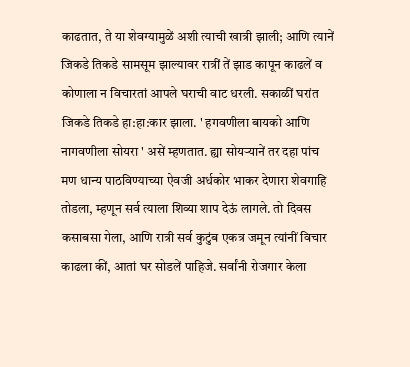काढतात, ते या शेवग्यामुळें अशी त्याची खात्री झाली; आणि त्यानें जिकडे तिकडे सामसूम झाल्यावर रात्रीं तें झाड कापून काढलें व कोणाला न विचारतां आपले घराची वाट धरली. सकाळीं घरांत जिकडे तिकडे हा:हा:कार झाला. ' हगवणीला बायको आणि नागवणीला सोयरा ' असें म्हणतात. ह्या सोयऱ्यानें तर दहा पांच मण धान्य पाठविण्याच्या ऐवजी अर्धकोर भाकर देणारा शेवगाहि तोडला, म्हणून सर्व त्याला शिव्या शाप देऊं लागले. तो दिवस कसाबसा गेला, आणि रात्री सर्व कुटुंब एकत्र जमून त्यांनीं विचार काढला कीं, आतां घर सोडलें पाहिजे. सर्वांनी रोजगार केला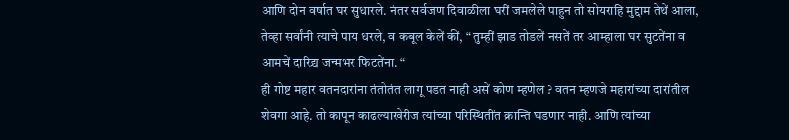आणि दोन वर्षात घर सुधारले. नंतर सर्वजण दिवाळीला घरीं जमलेले पाहुन तो सोयराहि मुद्दाम तेथें आला, तेव्हा सर्वांनी त्याचे पाय धरले, व कबूल केलें कीं, “ तुम्हीं झाड तोडलें नसतें तर आम्हाला घर सुटतेंना व आमचें दारिद्र्य जन्मभर फिटतेंना. “
ही गोष्ट महार वतनदारांना तंतोतंत लागू पडत नाही असें कोण म्हणेल ? वतन म्हणजे महारांच्या दारांतील शेवगा आहे. तो कापून काढल्याखेरीज त्यांच्या परिस्थितींत क्रान्ति घडणार नाही. आणि त्यांच्या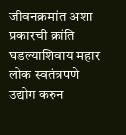जीवनक्रमांत अशा प्रकारची क्रांति घडल्याशिवाय महार लोक स्वतंत्रपणे उद्योग करुन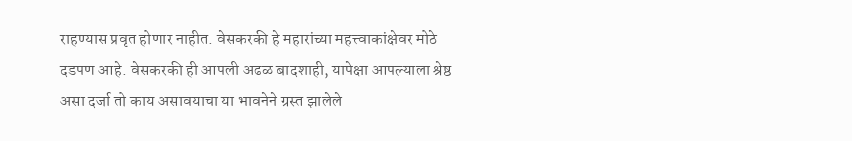राहण्यास प्रवृत होणार नाहीत. वेसकरकी हे महारांच्या महत्त्वाकांक्षेवर मोठे दडपण आहे. वेसकरकी ही आपली अढळ बादशाही, यापेक्षा आपल्याला श्रेष्ठ असा दर्जा तो काय असावयाचा या भावनेने ग्रस्त झालेले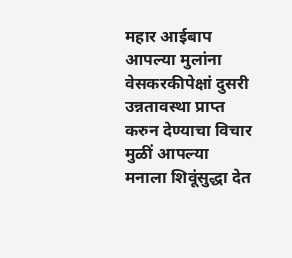महार आईबाप आपल्या मुलांना वेसकरकीपेक्षां दुसरी उन्नतावस्था प्राप्त करुन देण्याचा विचार मुळीं आपल्या मनाला शिवूंसुद्धा देत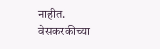नाहीत. वेसकरकीच्या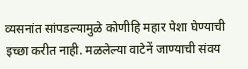व्यसनांत सांपडल्यामुळे कोणीहि महार पेशा घेण्याची इच्छा करीत नाही. मळलेल्या वाटेनें जाण्याची संवय